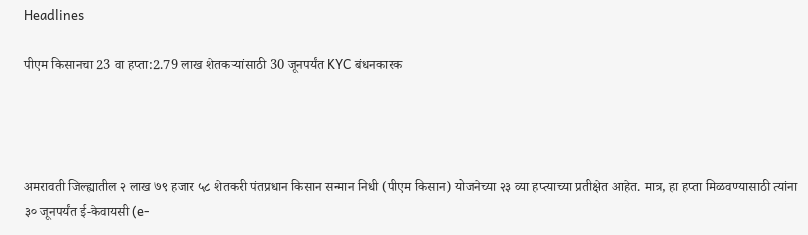Headlines

पीएम किसानचा 23 वा हप्ता:2.79 लाख शेतकऱ्यांसाठी 30 जूनपर्यंत KYC बंधनकारक




अमरावती जिल्ह्यातील २ लाख ७९ हजार ५८ शेतकरी पंतप्रधान किसान सन्मान निधी (पीएम किसान) योजनेच्या २३ व्या हप्त्याच्या प्रतीक्षेत आहेत. मात्र, हा हप्ता मिळवण्यासाठी त्यांना ३० जूनपर्यंत ई-केवायसी (e-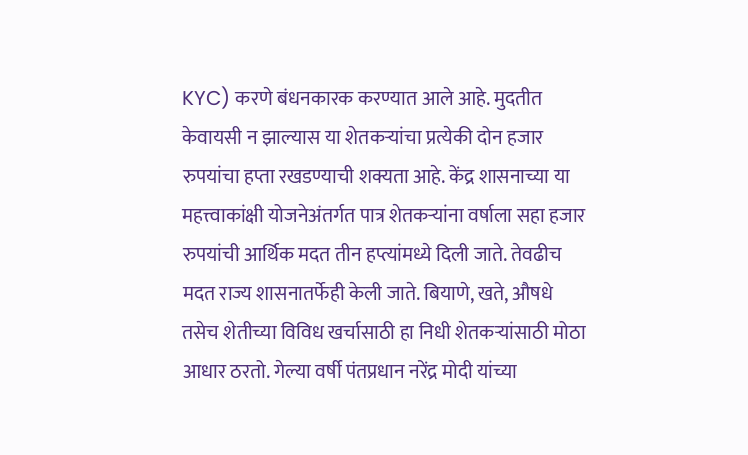KYC) करणे बंधनकारक करण्यात आले आहे. मुदतीत केवायसी न झाल्यास या शेतकऱ्यांचा प्रत्येकी दोन हजार रुपयांचा हप्ता रखडण्याची शक्यता आहे. केंद्र शासनाच्या या महत्त्वाकांक्षी योजनेअंतर्गत पात्र शेतकऱ्यांना वर्षाला सहा हजार रुपयांची आर्थिक मदत तीन हप्त्यांमध्ये दिली जाते. तेवढीच मदत राज्य शासनातर्फेही केली जाते. बियाणे, खते, औषधे तसेच शेतीच्या विविध खर्चासाठी हा निधी शेतकऱ्यांसाठी मोठा आधार ठरतो. गेल्या वर्षी पंतप्रधान नरेंद्र मोदी यांच्या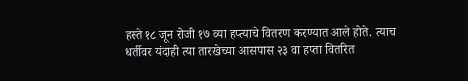हस्ते १८ जून रोजी १७ व्या हप्त्याचे वितरण करण्यात आले होते. त्याच धर्तीवर यंदाही त्या तारखेच्या आसपास २३ वा हप्ता वितरित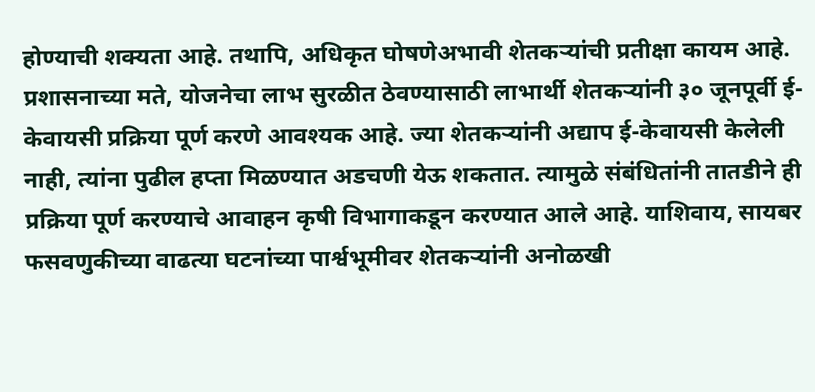होण्याची शक्यता आहे. तथापि, अधिकृत घोषणेअभावी शेतकऱ्यांची प्रतीक्षा कायम आहे. प्रशासनाच्या मते, योजनेचा लाभ सुरळीत ठेवण्यासाठी लाभार्थी शेतकऱ्यांनी ३० जूनपूर्वी ई-केवायसी प्रक्रिया पूर्ण करणे आवश्यक आहे. ज्या शेतकऱ्यांनी अद्याप ई-केवायसी केलेली नाही, त्यांना पुढील हप्ता मिळण्यात अडचणी येऊ शकतात. त्यामुळे संबंधितांनी तातडीने ही प्रक्रिया पूर्ण करण्याचे आवाहन कृषी विभागाकडून करण्यात आले आहे. याशिवाय, सायबर फसवणुकीच्या वाढत्या घटनांच्या पार्श्वभूमीवर शेतकऱ्यांनी अनोळखी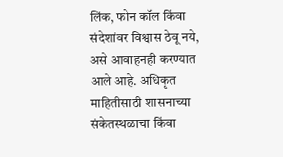लिंक, फोन कॉल किंवा संदेशांवर विश्वास ठेवू नये, असे आवाहनही करण्यात आले आहे. अधिकृत माहितीसाठी शासनाच्या संकेतस्थळाचा किंवा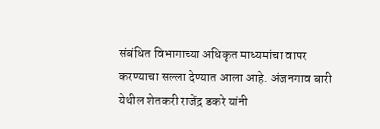संबंधित विभागाच्या अधिकृत माध्यमांचा वापर करण्याचा सल्ला देण्यात आला आहे. अंजनगाव बारी येथील शेतकरी राजेंद्र डकरे यांनी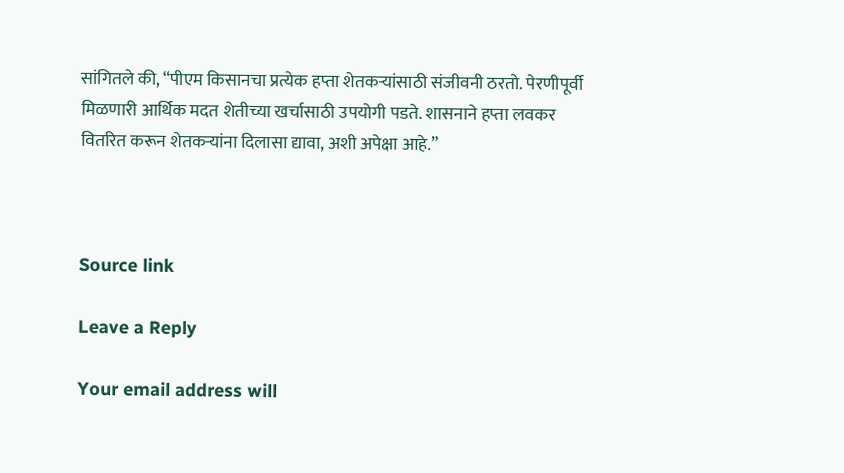सांगितले की, “पीएम किसानचा प्रत्येक हप्ता शेतकऱ्यांसाठी संजीवनी ठरतो. पेरणीपूर्वी मिळणारी आर्थिक मदत शेतीच्या खर्चासाठी उपयोगी पडते. शासनाने हप्ता लवकर वितरित करून शेतकऱ्यांना दिलासा द्यावा, अशी अपेक्षा आहे.”



Source link

Leave a Reply

Your email address will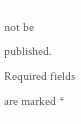not be published. Required fields are marked *